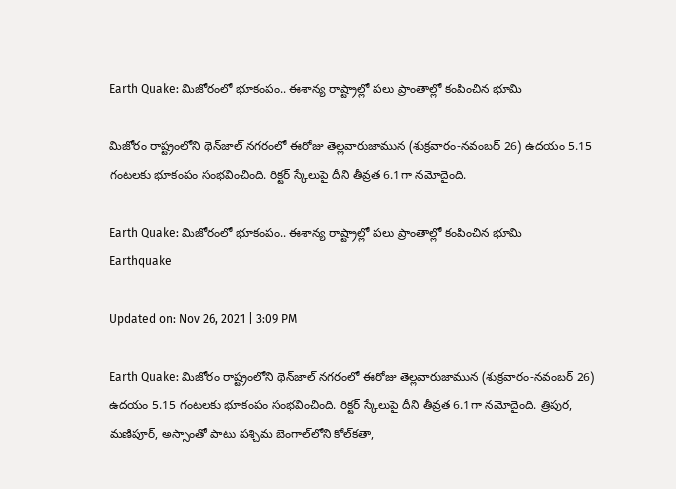Earth Quake: మిజోరంలో భూకంపం.. ఈశాన్య రాష్ట్రాల్లో పలు ప్రాంతాల్లో కంపించిన భూమి

మిజోరం రాష్ట్రంలోని థెన్‌జాల్ నగరంలో ఈరోజు తెల్లవారుజామున (శుక్రవారం-నవంబర్ 26) ఉదయం 5.15 గంటలకు భూకంపం సంభవించింది. రిక్టర్ స్కేలుపై దీని తీవ్రత 6.1గా నమోదైంది.

Earth Quake: మిజోరంలో భూకంపం.. ఈశాన్య రాష్ట్రాల్లో పలు ప్రాంతాల్లో కంపించిన భూమి
Earthquake

Updated on: Nov 26, 2021 | 3:09 PM

Earth Quake: మిజోరం రాష్ట్రంలోని థెన్‌జాల్ నగరంలో ఈరోజు తెల్లవారుజామున (శుక్రవారం-నవంబర్ 26) ఉదయం 5.15 గంటలకు భూకంపం సంభవించింది. రిక్టర్ స్కేలుపై దీని తీవ్రత 6.1గా నమోదైంది. త్రిపుర, మణిపూర్, అస్సాంతో పాటు పశ్చిమ బెంగాల్‌లోని కోల్‌కతా,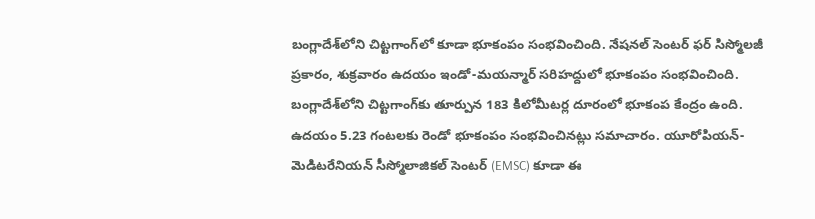బంగ్లాదేశ్‌లోని చిట్టగాంగ్‌లో కూడా భూకంపం సంభవించింది. నేషనల్ సెంటర్ ఫర్ సిస్మోలజీ ప్రకారం, శుక్రవారం ఉదయం ఇండో-మయన్మార్ సరిహద్దులో భూకంపం సంభవించింది. బంగ్లాదేశ్‌లోని చిట్టగాంగ్‌కు తూర్పున 183 కిలోమీటర్ల దూరంలో భూకంప కేంద్రం ఉంది. ఉదయం 5.23 గంటలకు రెండో భూకంపం సంభవించినట్లు సమాచారం. యూరోపియన్-మెడిటరేనియన్ సీస్మోలాజికల్ సెంటర్ (EMSC) కూడా ఈ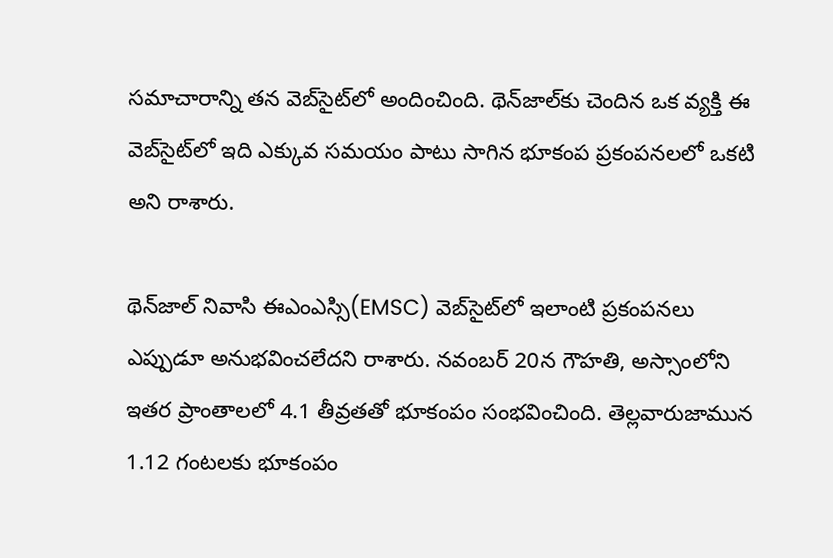సమాచారాన్ని తన వెబ్‌సైట్‌లో అందించింది. థెన్‌జాల్‌కు చెందిన ఒక వ్యక్తి ఈ వెబ్‌సైట్‌లో ఇది ఎక్కువ సమయం పాటు సాగిన భూకంప ప్రకంపనలలో ఒకటి అని రాశారు.

థెన్‌జాల్ నివాసి ఈఎంఎస్సి(EMSC) వెబ్‌సైట్‌లో ఇలాంటి ప్రకంపనలు ఎప్పుడూ అనుభవించలేదని రాశారు. నవంబర్ 20న గౌహతి, అస్సాంలోని ఇతర ప్రాంతాలలో 4.1 తీవ్రతతో భూకంపం సంభవించింది. తెల్లవారుజామున 1.12 గంటలకు భూకంపం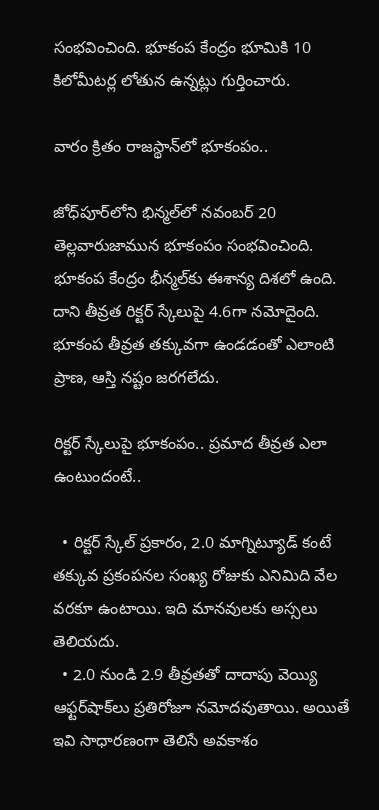సంభవించింది. భూకంప కేంద్రం భూమికి 10 కిలోమీటర్ల లోతున ఉన్నట్లు గుర్తించారు.

వారం క్రితం రాజస్థాన్‌లో భూకంపం..

జోధ్‌పూర్‌లోని భిన్మల్‌లో నవంబర్ 20 తెల్లవారుజామున భూకంపం సంభవించింది. భూకంప కేంద్రం భీన్మల్‌కు ఈశాన్య దిశలో ఉంది. దాని తీవ్రత రిక్టర్ స్కేలుపై 4.6గా నమోదైంది. భూకంప తీవ్రత తక్కువగా ఉండడంతో ఎలాంటి ప్రాణ, ఆస్తి నష్టం జరగలేదు.

రిక్టర్ స్కేలుపై భూకంపం.. ప్రమాద తీవ్రత ఎలా ఉంటుందంటే..

  • రిక్టర్ స్కేల్ ప్రకారం, 2.0 మాగ్నిట్యూడ్ కంటే తక్కువ ప్రకంపనల సంఖ్య రోజుకు ఎనిమిది వేల వరకూ ఉంటాయి. ఇది మానవులకు అస్సలు తెలియదు.
  • 2.0 నుండి 2.9 తీవ్రతతో దాదాపు వెయ్యి ఆఫ్టర్‌షాక్‌లు ప్రతిరోజూ నమోదవుతాయి. అయితే ఇవి సాధారణంగా తెలిసే అవకాశం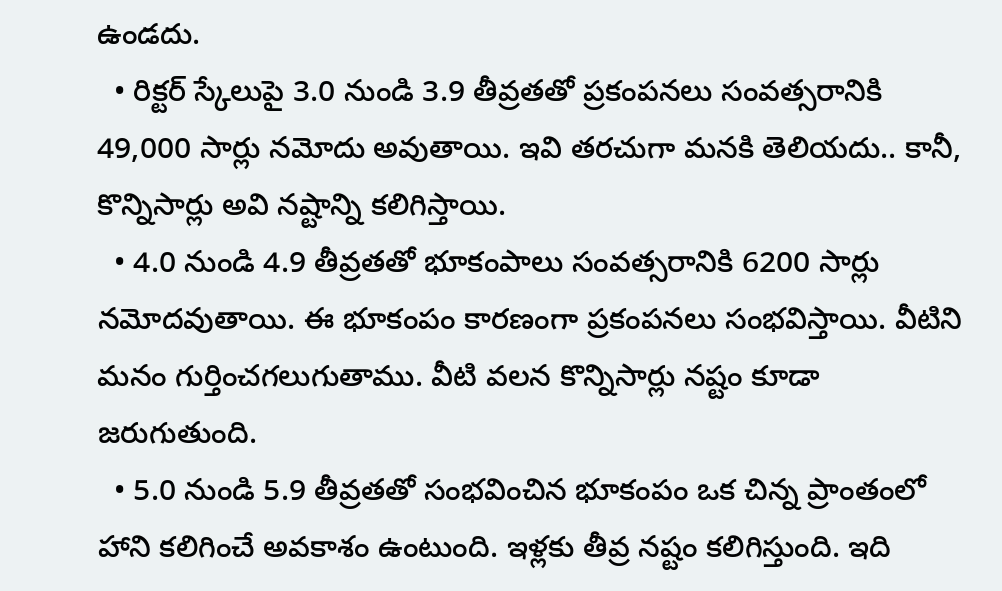ఉండదు.
  • రిక్టర్ స్కేలుపై 3.0 నుండి 3.9 తీవ్రతతో ప్రకంపనలు సంవత్సరానికి 49,000 సార్లు నమోదు అవుతాయి. ఇవి తరచుగా మనకి తెలియదు.. కానీ, కొన్నిసార్లు అవి నష్టాన్ని కలిగిస్తాయి.
  • 4.0 నుండి 4.9 తీవ్రతతో భూకంపాలు సంవత్సరానికి 6200 సార్లు నమోదవుతాయి. ఈ భూకంపం కారణంగా ప్రకంపనలు సంభవిస్తాయి. వీటిని మనం గుర్తించగలుగుతాము. వీటి వలన కొన్నిసార్లు నష్టం కూడా జరుగుతుంది.
  • 5.0 నుండి 5.9 తీవ్రతతో సంభవించిన భూకంపం ఒక చిన్న ప్రాంతంలో హాని కలిగించే అవకాశం ఉంటుంది. ఇళ్లకు తీవ్ర నష్టం కలిగిస్తుంది. ఇది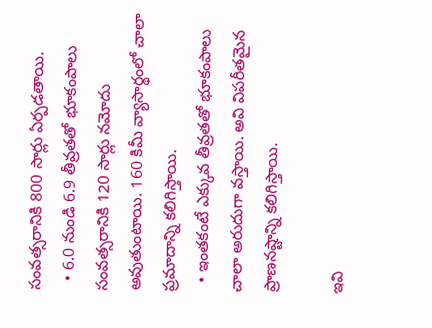సంవత్సరానికి 800 సార్లు ఏర్పడతాయి.
  • 6.0 నుండి 6.9 తీవ్రతతో భూకంపాలు సంవత్సరానికి 120 సార్లు నమోదు అవుతుంటాయి. 160 కిమీ వ్యాసార్థంలో చాలా ప్రమాదాన్ని కలిగిస్తాయి.
  • ఇంతకంటే ఎక్కువ తీవ్రతతో భూకంపాలు చాలా అరుదుగా వస్తాయి. అవి విపరీతమైన ప్రాణనష్టాన్ని కలిగిస్తాయి.

ఇవి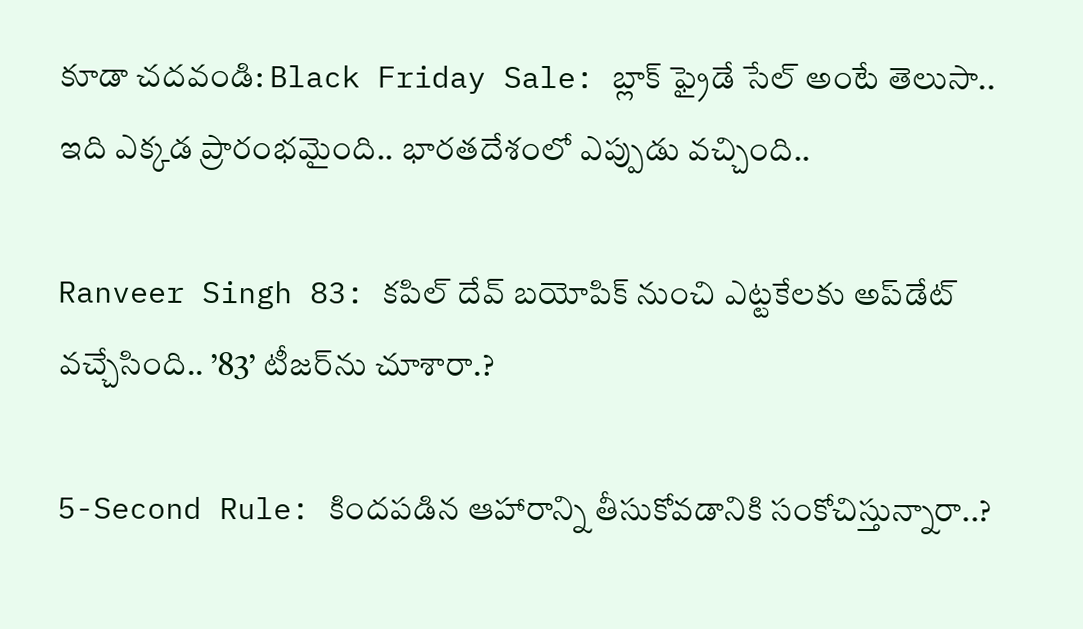కూడా చదవండి: Black Friday Sale: బ్లాక్ ఫ్రైడే సేల్ అంటే తెలుసా.. ఇది ఎక్కడ ప్రారంభమైంది.. భారతదేశంలో ఎప్పుడు వచ్చింది..

Ranveer Singh 83: కపిల్‌ దేవ్‌ బయోపిక్‌ నుంచి ఎట్టకేలకు అప్‌డేట్‌ వచ్చేసింది.. ’83’ టీజర్‌ను చూశారా.?

5-Second Rule: కిందపడిన ఆహారాన్ని తీసుకోవడానికి సంకోచిస్తున్నారా..?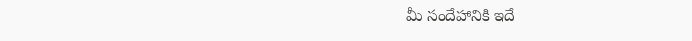మీ సందేహానికి ఇదే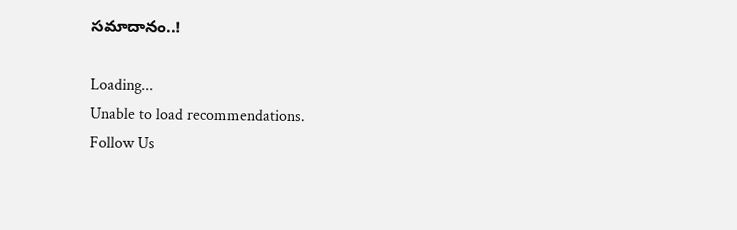సమాదానం..!

Loading...
Unable to load recommendations.
Follow Us